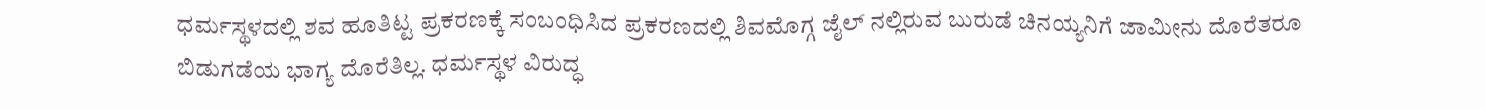ಧರ್ಮಸ್ಥಳದಲ್ಲಿ ಶವ ಹೂತಿಟ್ಟ ಪ್ರಕರಣಕ್ಕೆ ಸಂಬಂಧಿಸಿದ ಪ್ರಕರಣದಲ್ಲಿ ಶಿವಮೊಗ್ಗ ಜೈಲ್ ನಲ್ಲಿರುವ ಬುರುಡೆ ಚಿನಯ್ಯನಿಗೆ ಜಾಮೀನು ದೊರೆತರೂ ಬಿಡುಗಡೆಯ ಭಾಗ್ಯ ದೊರೆತಿಲ್ಲ. ಧರ್ಮಸ್ಥಳ ವಿರುದ್ಧ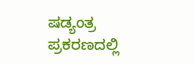ಷಡ್ಯಂತ್ರ ಪ್ರಕರಣದಲ್ಲಿ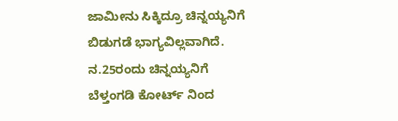ಜಾಮೀನು ಸಿಕ್ಕಿದ್ರೂ ಚಿನ್ನಯ್ಯನಿಗೆ ಬಿಡುಗಡೆ ಭಾಗ್ಯವಿಲ್ಲವಾಗಿದೆ. ನ.25ರಂದು ಚಿನ್ನಯ್ಯನಿಗೆ ಬೆಳ್ತಂಗಡಿ ಕೋರ್ಟ್ ನಿಂದ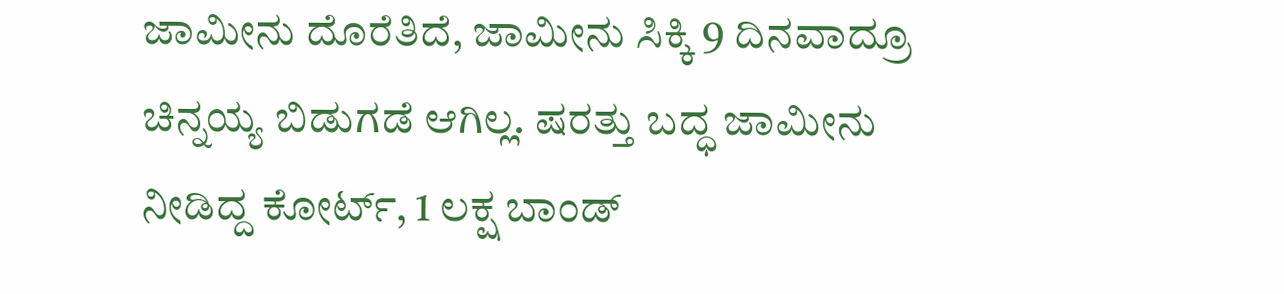ಜಾಮೀನು ದೊರೆತಿದೆ, ಜಾಮೀನು ಸಿಕ್ಕಿ 9 ದಿನವಾದ್ರೂ ಚಿನ್ನಯ್ಯ ಬಿಡುಗಡೆ ಆಗಿಲ್ಲ. ಷರತ್ತು ಬದ್ಧ ಜಾಮೀನು ನೀಡಿದ್ದ ಕೋರ್ಟ್, 1 ಲಕ್ಷ ಬಾಂಡ್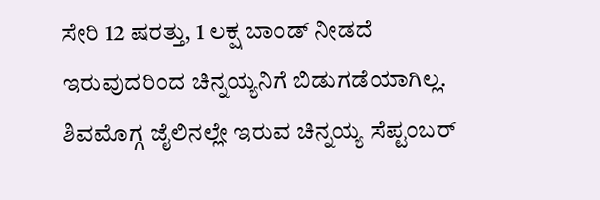ಸೇರಿ 12 ಷರತ್ತು, 1 ಲಕ್ಷ ಬಾಂಡ್ ನೀಡದೆ ಇರುವುದರಿಂದ ಚಿನ್ನಯ್ಯನಿಗೆ ಬಿಡುಗಡೆಯಾಗಿಲ್ಲ. ಶಿವಮೊಗ್ಗ ಜೈಲಿನಲ್ಲೇ ಇರುವ ಚಿನ್ನಯ್ಯ ಸೆಪ್ಟಂಬರ್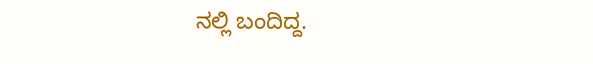ನಲ್ಲಿ ಬಂದಿದ್ದ.